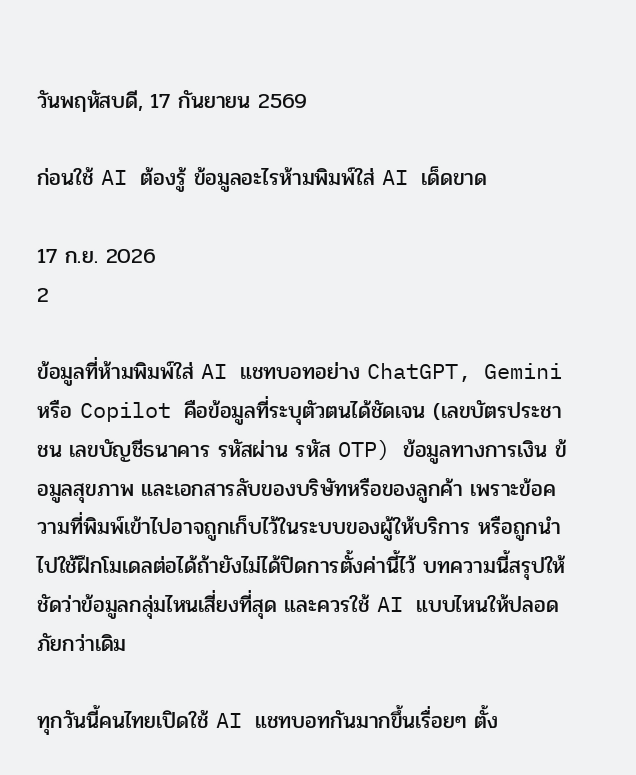วันพฤหัสบดี, 17 กันยายน 2569

ก่อนใช้ AI ต้องรู้ ข้อมูลอะไรห้ามพิมพ์ใส่ AI เด็ดขาด

17 ก.ย. 2026
2

ข้อมูลที่ห้ามพิมพ์ใส่ AI แชทบอทอย่าง ChatGPT, Gemini หรือ Copilot คือข้อมูลที่ระบุตัวตนได้ชัดเจน (เลขบัตรประชาชน เลขบัญชีธนาคาร รหัสผ่าน รหัส OTP) ข้อมูลทางการเงิน ข้อมูลสุขภาพ และเอกสารลับของบริษัทหรือของลูกค้า เพราะข้อความที่พิมพ์เข้าไปอาจถูกเก็บไว้ในระบบของผู้ให้บริการ หรือถูกนำไปใช้ฝึกโมเดลต่อได้ถ้ายังไม่ได้ปิดการตั้งค่านี้ไว้ บทความนี้สรุปให้ชัดว่าข้อมูลกลุ่มไหนเสี่ยงที่สุด และควรใช้ AI แบบไหนให้ปลอดภัยกว่าเดิม

ทุกวันนี้คนไทยเปิดใช้ AI แชทบอทกันมากขึ้นเรื่อยๆ ตั้ง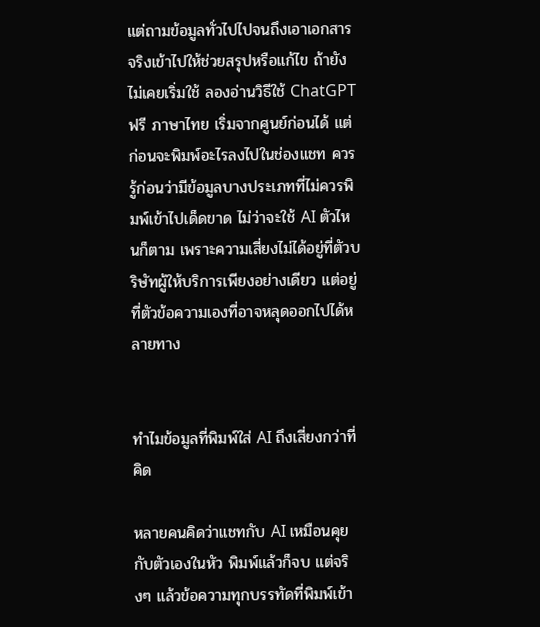แต่ถามข้อมูลทั่วไปไปจนถึงเอาเอกสารจริงเข้าไปให้ช่วยสรุปหรือแก้ไข ถ้ายังไม่เคยเริ่มใช้ ลองอ่านวิธีใช้ ChatGPT ฟรี ภาษาไทย เริ่มจากศูนย์ก่อนได้ แต่ก่อนจะพิมพ์อะไรลงไปในช่องแชท ควรรู้ก่อนว่ามีข้อมูลบางประเภทที่ไม่ควรพิมพ์เข้าไปเด็ดขาด ไม่ว่าจะใช้ AI ตัวไหนก็ตาม เพราะความเสี่ยงไม่ได้อยู่ที่ตัวบริษัทผู้ให้บริการเพียงอย่างเดียว แต่อยู่ที่ตัวข้อความเองที่อาจหลุดออกไปได้หลายทาง


ทำไมข้อมูลที่พิมพ์ใส่ AI ถึงเสี่ยงกว่าที่คิด

หลายคนคิดว่าแชทกับ AI เหมือนคุยกับตัวเองในหัว พิมพ์แล้วก็จบ แต่จริงๆ แล้วข้อความทุกบรรทัดที่พิมพ์เข้า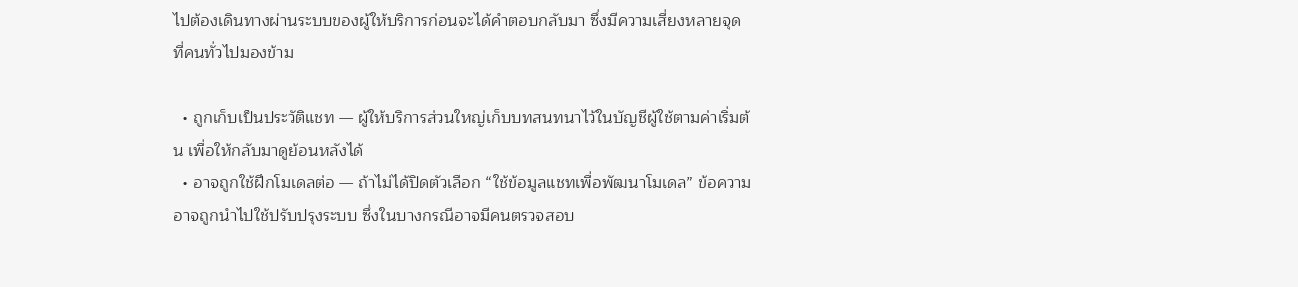ไปต้องเดินทางผ่านระบบของผู้ให้บริการก่อนจะได้คำตอบกลับมา ซึ่งมีความเสี่ยงหลายจุดที่คนทั่วไปมองข้าม

  • ถูกเก็บเป็นประวัติแชท — ผู้ให้บริการส่วนใหญ่เก็บบทสนทนาไว้ในบัญชีผู้ใช้ตามค่าเริ่มต้น เพื่อให้กลับมาดูย้อนหลังได้
  • อาจถูกใช้ฝึกโมเดลต่อ — ถ้าไม่ได้ปิดตัวเลือก “ใช้ข้อมูลแชทเพื่อพัฒนาโมเดล” ข้อความอาจถูกนำไปใช้ปรับปรุงระบบ ซึ่งในบางกรณีอาจมีคนตรวจสอบ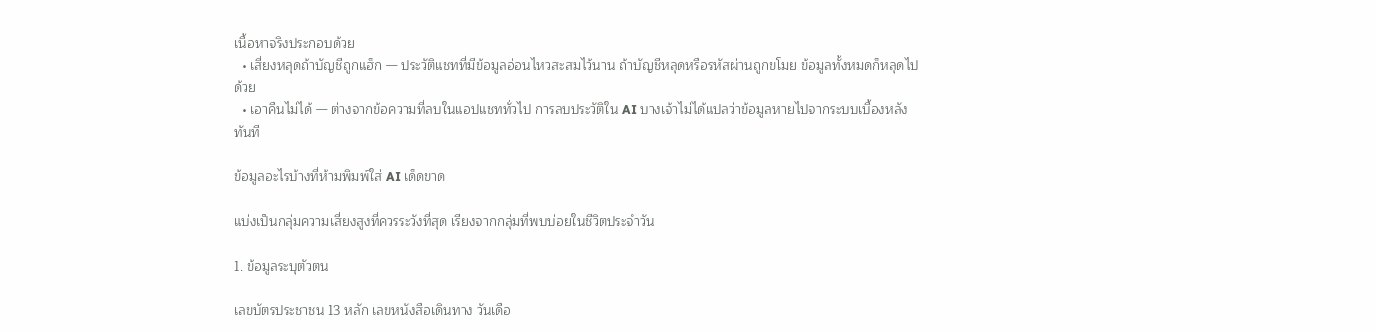เนื้อหาจริงประกอบด้วย
  • เสี่ยงหลุดถ้าบัญชีถูกแฮ็ก — ประวัติแชทที่มีข้อมูลอ่อนไหวสะสมไว้นาน ถ้าบัญชีหลุดหรือรหัสผ่านถูกขโมย ข้อมูลทั้งหมดก็หลุดไปด้วย
  • เอาคืนไม่ได้ — ต่างจากข้อความที่ลบในแอปแชททั่วไป การลบประวัติใน AI บางเจ้าไม่ได้แปลว่าข้อมูลหายไปจากระบบเบื้องหลังทันที

ข้อมูลอะไรบ้างที่ห้ามพิมพ์ใส่ AI เด็ดขาด

แบ่งเป็นกลุ่มความเสี่ยงสูงที่ควรระวังที่สุด เรียงจากกลุ่มที่พบบ่อยในชีวิตประจำวัน

1. ข้อมูลระบุตัวตน

เลขบัตรประชาชน 13 หลัก เลขหนังสือเดินทาง วันเดือ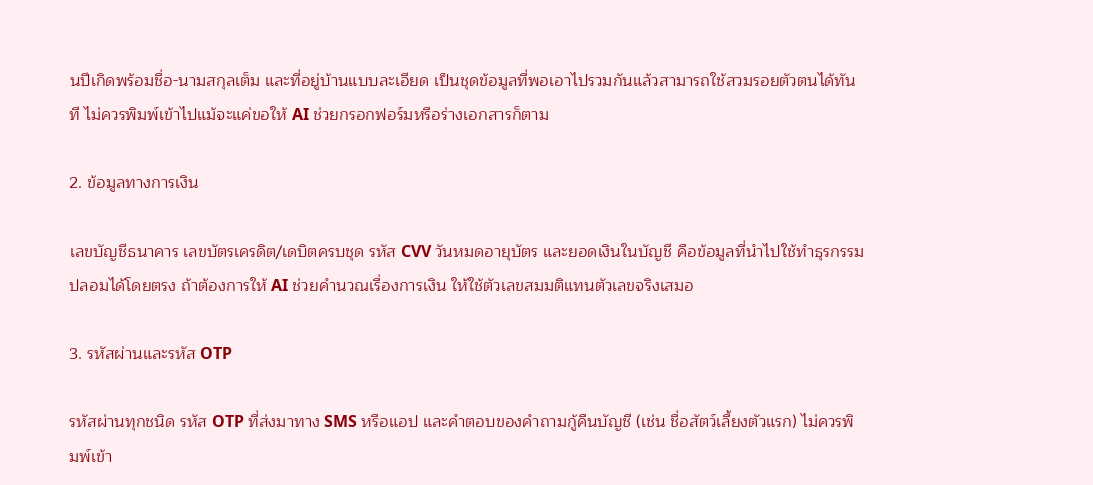นปีเกิดพร้อมชื่อ-นามสกุลเต็ม และที่อยู่บ้านแบบละเอียด เป็นชุดข้อมูลที่พอเอาไปรวมกันแล้วสามารถใช้สวมรอยตัวตนได้ทันที ไม่ควรพิมพ์เข้าไปแม้จะแค่ขอให้ AI ช่วยกรอกฟอร์มหรือร่างเอกสารก็ตาม

2. ข้อมูลทางการเงิน

เลขบัญชีธนาคาร เลขบัตรเครดิต/เดบิตครบชุด รหัส CVV วันหมดอายุบัตร และยอดเงินในบัญชี คือข้อมูลที่นำไปใช้ทำธุรกรรมปลอมได้โดยตรง ถ้าต้องการให้ AI ช่วยคำนวณเรื่องการเงิน ให้ใช้ตัวเลขสมมติแทนตัวเลขจริงเสมอ

3. รหัสผ่านและรหัส OTP

รหัสผ่านทุกชนิด รหัส OTP ที่ส่งมาทาง SMS หรือแอป และคำตอบของคำถามกู้คืนบัญชี (เช่น ชื่อสัตว์เลี้ยงตัวแรก) ไม่ควรพิมพ์เข้า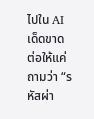ไปใน AI เด็ดขาด ต่อให้แค่ถามว่า “รหัสผ่า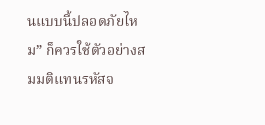นแบบนี้ปลอดภัยไหม” ก็ควรใช้ตัวอย่างสมมติแทนรหัสจ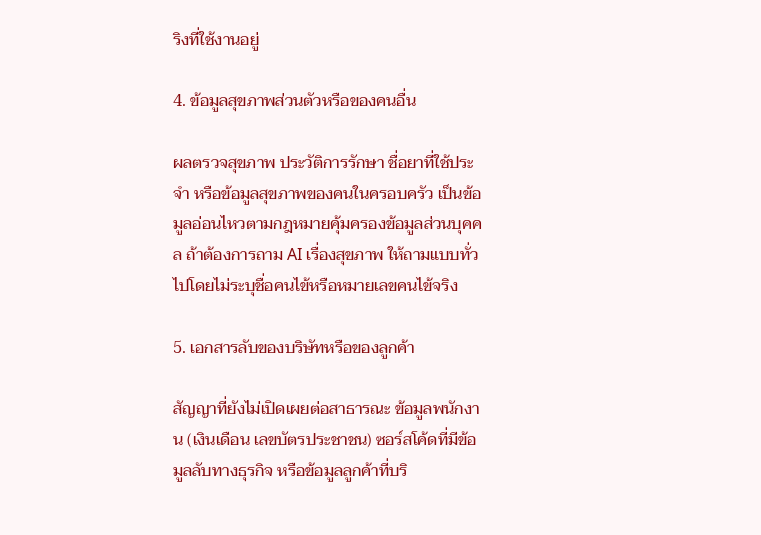ริงที่ใช้งานอยู่

4. ข้อมูลสุขภาพส่วนตัวหรือของคนอื่น

ผลตรวจสุขภาพ ประวัติการรักษา ชื่อยาที่ใช้ประจำ หรือข้อมูลสุขภาพของคนในครอบครัว เป็นข้อมูลอ่อนไหวตามกฎหมายคุ้มครองข้อมูลส่วนบุคคล ถ้าต้องการถาม AI เรื่องสุขภาพ ให้ถามแบบทั่วไปโดยไม่ระบุชื่อคนไข้หรือหมายเลขคนไข้จริง

5. เอกสารลับของบริษัทหรือของลูกค้า

สัญญาที่ยังไม่เปิดเผยต่อสาธารณะ ข้อมูลพนักงาน (เงินเดือน เลขบัตรประชาชน) ซอร์สโค้ดที่มีข้อมูลลับทางธุรกิจ หรือข้อมูลลูกค้าที่บริ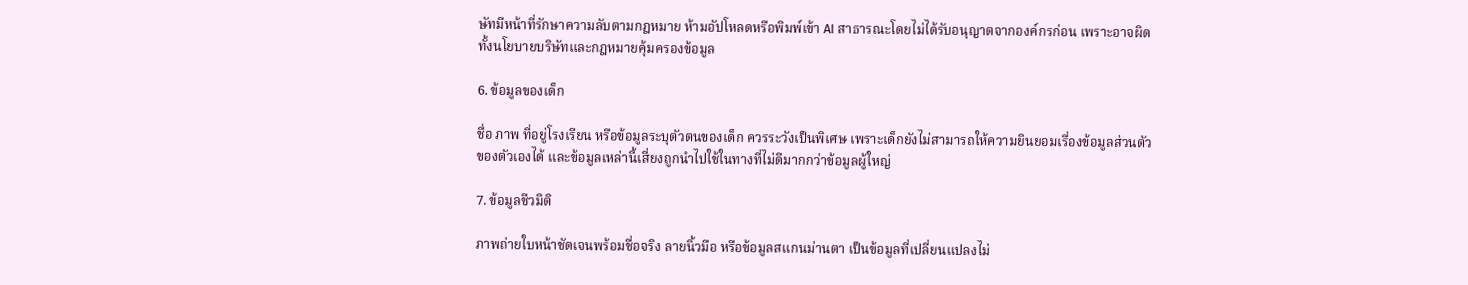ษัทมีหน้าที่รักษาความลับตามกฎหมาย ห้ามอัปโหลดหรือพิมพ์เข้า AI สาธารณะโดยไม่ได้รับอนุญาตจากองค์กรก่อน เพราะอาจผิดทั้งนโยบายบริษัทและกฎหมายคุ้มครองข้อมูล

6. ข้อมูลของเด็ก

ชื่อ ภาพ ที่อยู่โรงเรียน หรือข้อมูลระบุตัวตนของเด็ก ควรระวังเป็นพิเศษ เพราะเด็กยังไม่สามารถให้ความยินยอมเรื่องข้อมูลส่วนตัวของตัวเองได้ และข้อมูลเหล่านี้เสี่ยงถูกนำไปใช้ในทางที่ไม่ดีมากกว่าข้อมูลผู้ใหญ่

7. ข้อมูลชีวมิติ

ภาพถ่ายใบหน้าชัดเจนพร้อมชื่อจริง ลายนิ้วมือ หรือข้อมูลสแกนม่านตา เป็นข้อมูลที่เปลี่ยนแปลงไม่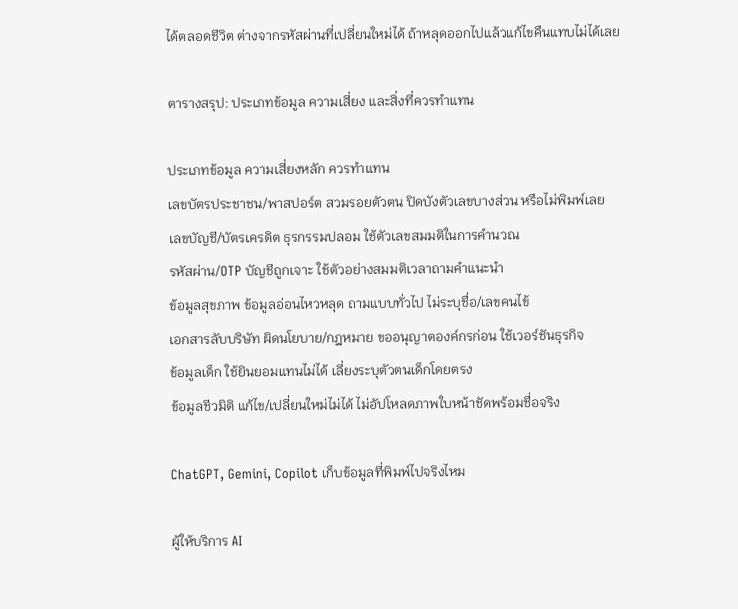ได้ตลอดชีวิต ต่างจากรหัสผ่านที่เปลี่ยนใหม่ได้ ถ้าหลุดออกไปแล้วแก้ไขคืนแทบไม่ได้เลย

ตารางสรุป: ประเภทข้อมูล ความเสี่ยง และสิ่งที่ควรทำแทน

ประเภทข้อมูล ความเสี่ยงหลัก ควรทำแทน
เลขบัตรประชาชน/พาสปอร์ต สวมรอยตัวตน ปิดบังตัวเลขบางส่วน หรือไม่พิมพ์เลย
เลขบัญชี/บัตรเครดิต ธุรกรรมปลอม ใช้ตัวเลขสมมติในการคำนวณ
รหัสผ่าน/OTP บัญชีถูกเจาะ ใช้ตัวอย่างสมมติเวลาถามคำแนะนำ
ข้อมูลสุขภาพ ข้อมูลอ่อนไหวหลุด ถามแบบทั่วไป ไม่ระบุชื่อ/เลขคนไข้
เอกสารลับบริษัท ผิดนโยบาย/กฎหมาย ขออนุญาตองค์กรก่อน ใช้เวอร์ชันธุรกิจ
ข้อมูลเด็ก ใช้ยินยอมแทนไม่ได้ เลี่ยงระบุตัวตนเด็กโดยตรง
ข้อมูลชีวมิติ แก้ไข/เปลี่ยนใหม่ไม่ได้ ไม่อัปโหลดภาพใบหน้าชัดพร้อมชื่อจริง

ChatGPT, Gemini, Copilot เก็บข้อมูลที่พิมพ์ไปจริงไหม

ผู้ให้บริการ AI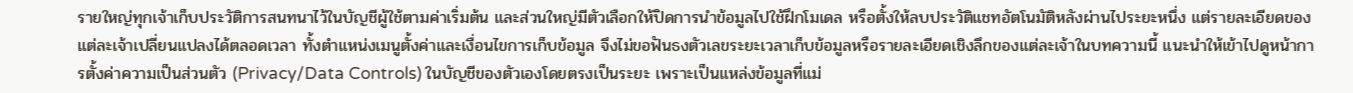รายใหญ่ทุกเจ้าเก็บประวัติการสนทนาไว้ในบัญชีผู้ใช้ตามค่าเริ่มต้น และส่วนใหญ่มีตัวเลือกให้ปิดการนำข้อมูลไปใช้ฝึกโมเดล หรือตั้งให้ลบประวัติแชทอัตโนมัติหลังผ่านไประยะหนึ่ง แต่รายละเอียดของแต่ละเจ้าเปลี่ยนแปลงได้ตลอดเวลา ทั้งตำแหน่งเมนูตั้งค่าและเงื่อนไขการเก็บข้อมูล จึงไม่ขอฟันธงตัวเลขระยะเวลาเก็บข้อมูลหรือรายละเอียดเชิงลึกของแต่ละเจ้าในบทความนี้ แนะนำให้เข้าไปดูหน้าการตั้งค่าความเป็นส่วนตัว (Privacy/Data Controls) ในบัญชีของตัวเองโดยตรงเป็นระยะ เพราะเป็นแหล่งข้อมูลที่แม่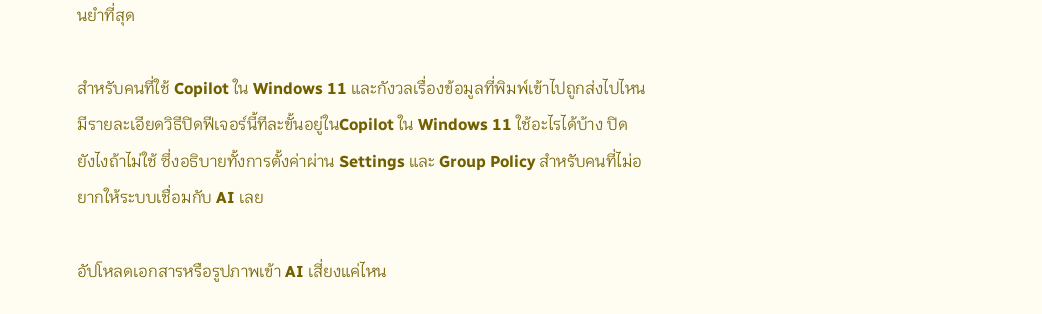นยำที่สุด

สำหรับคนที่ใช้ Copilot ใน Windows 11 และกังวลเรื่องข้อมูลที่พิมพ์เข้าไปถูกส่งไปไหน มีรายละเอียดวิธีปิดฟีเจอร์นี้ทีละขั้นอยู่ในCopilot ใน Windows 11 ใช้อะไรได้บ้าง ปิดยังไงถ้าไม่ใช้ ซึ่งอธิบายทั้งการตั้งค่าผ่าน Settings และ Group Policy สำหรับคนที่ไม่อยากให้ระบบเชื่อมกับ AI เลย

อัปโหลดเอกสารหรือรูปภาพเข้า AI เสี่ยงแค่ไหน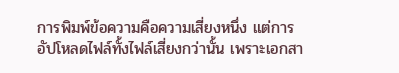การพิมพ์ข้อความคือความเสี่ยงหนึ่ง แต่การอัปโหลดไฟล์ทั้งไฟล์เสี่ยงกว่านั้น เพราะเอกสา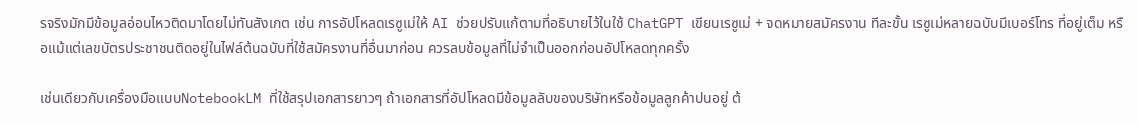รจริงมักมีข้อมูลอ่อนไหวติดมาโดยไม่ทันสังเกต เช่น การอัปโหลดเรซูเม่ให้ AI ช่วยปรับแก้ตามที่อธิบายไว้ในใช้ ChatGPT เขียนเรซูเม่ + จดหมายสมัครงาน ทีละขั้น เรซูเม่หลายฉบับมีเบอร์โทร ที่อยู่เต็ม หรือแม้แต่เลขบัตรประชาชนติดอยู่ในไฟล์ต้นฉบับที่ใช้สมัครงานที่อื่นมาก่อน ควรลบข้อมูลที่ไม่จำเป็นออกก่อนอัปโหลดทุกครั้ง

เช่นเดียวกับเครื่องมือแบบNotebookLM ที่ใช้สรุปเอกสารยาวๆ ถ้าเอกสารที่อัปโหลดมีข้อมูลลับของบริษัทหรือข้อมูลลูกค้าปนอยู่ ต้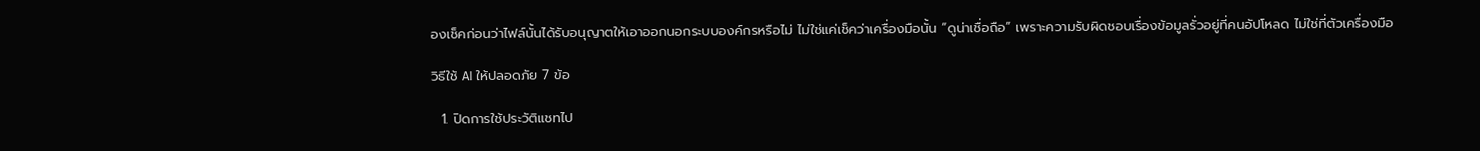องเช็คก่อนว่าไฟล์นั้นได้รับอนุญาตให้เอาออกนอกระบบองค์กรหรือไม่ ไม่ใช่แค่เช็คว่าเครื่องมือนั้น “ดูน่าเชื่อถือ” เพราะความรับผิดชอบเรื่องข้อมูลรั่วอยู่ที่คนอัปโหลด ไม่ใช่ที่ตัวเครื่องมือ

วิธีใช้ AI ให้ปลอดภัย 7 ข้อ

  1. ปิดการใช้ประวัติแชทไป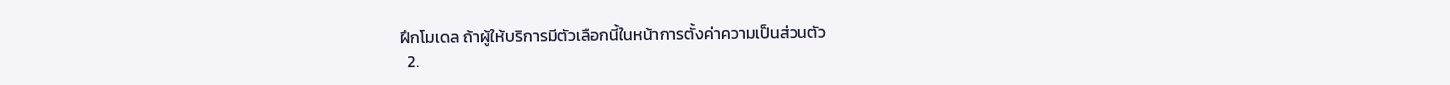ฝึกโมเดล ถ้าผู้ให้บริการมีตัวเลือกนี้ในหน้าการตั้งค่าความเป็นส่วนตัว
  2.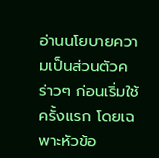อ่านนโยบายความเป็นส่วนตัวคร่าวๆ ก่อนเริ่มใช้ครั้งแรก โดยเฉพาะหัวข้อ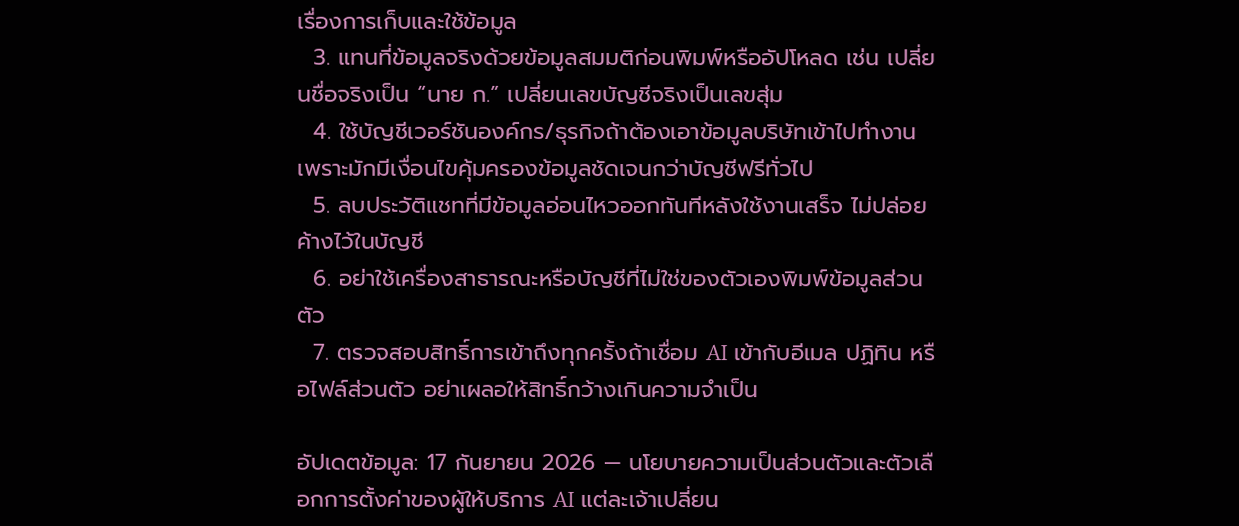เรื่องการเก็บและใช้ข้อมูล
  3. แทนที่ข้อมูลจริงด้วยข้อมูลสมมติก่อนพิมพ์หรืออัปโหลด เช่น เปลี่ยนชื่อจริงเป็น “นาย ก.” เปลี่ยนเลขบัญชีจริงเป็นเลขสุ่ม
  4. ใช้บัญชีเวอร์ชันองค์กร/ธุรกิจถ้าต้องเอาข้อมูลบริษัทเข้าไปทำงาน เพราะมักมีเงื่อนไขคุ้มครองข้อมูลชัดเจนกว่าบัญชีฟรีทั่วไป
  5. ลบประวัติแชทที่มีข้อมูลอ่อนไหวออกทันทีหลังใช้งานเสร็จ ไม่ปล่อยค้างไว้ในบัญชี
  6. อย่าใช้เครื่องสาธารณะหรือบัญชีที่ไม่ใช่ของตัวเองพิมพ์ข้อมูลส่วนตัว
  7. ตรวจสอบสิทธิ์การเข้าถึงทุกครั้งถ้าเชื่อม AI เข้ากับอีเมล ปฏิทิน หรือไฟล์ส่วนตัว อย่าเผลอให้สิทธิ์กว้างเกินความจำเป็น

อัปเดตข้อมูล: 17 กันยายน 2026 — นโยบายความเป็นส่วนตัวและตัวเลือกการตั้งค่าของผู้ให้บริการ AI แต่ละเจ้าเปลี่ยน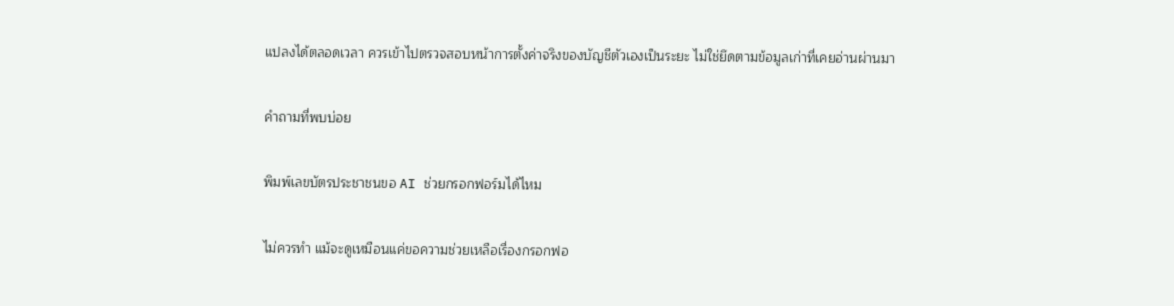แปลงได้ตลอดเวลา ควรเข้าไปตรวจสอบหน้าการตั้งค่าจริงของบัญชีตัวเองเป็นระยะ ไม่ใช่ยึดตามข้อมูลเก่าที่เคยอ่านผ่านมา

คำถามที่พบบ่อย

พิมพ์เลขบัตรประชาชนขอ AI ช่วยกรอกฟอร์มได้ไหม

ไม่ควรทำ แม้จะดูเหมือนแค่ขอความช่วยเหลือเรื่องกรอกฟอ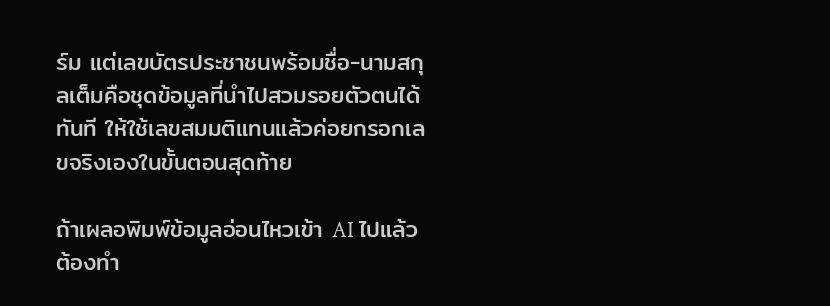ร์ม แต่เลขบัตรประชาชนพร้อมชื่อ-นามสกุลเต็มคือชุดข้อมูลที่นำไปสวมรอยตัวตนได้ทันที ให้ใช้เลขสมมติแทนแล้วค่อยกรอกเลขจริงเองในขั้นตอนสุดท้าย

ถ้าเผลอพิมพ์ข้อมูลอ่อนไหวเข้า AI ไปแล้วต้องทำ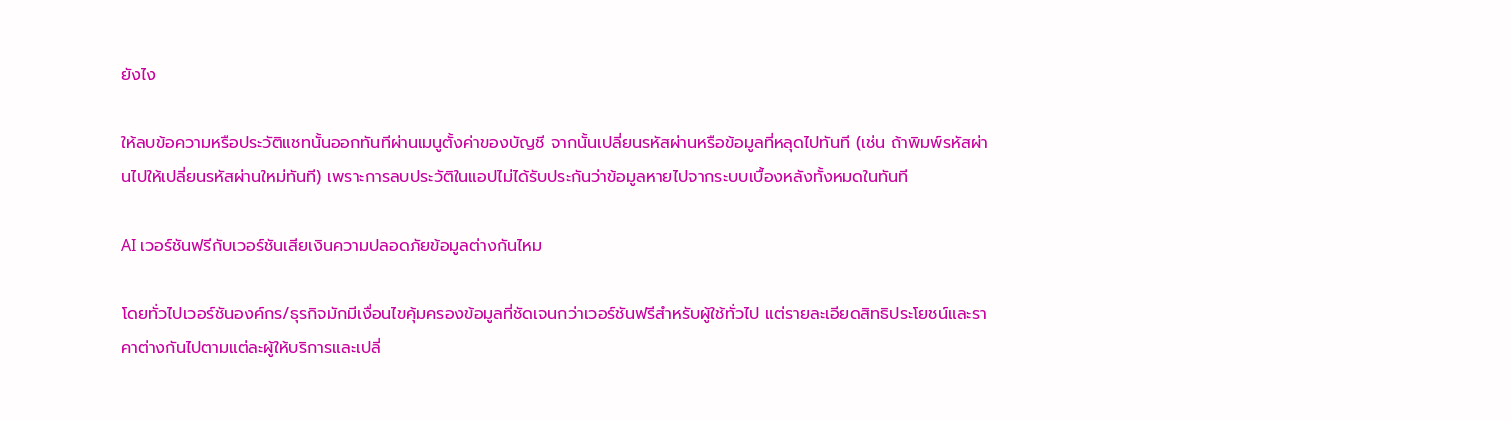ยังไง

ให้ลบข้อความหรือประวัติแชทนั้นออกทันทีผ่านเมนูตั้งค่าของบัญชี จากนั้นเปลี่ยนรหัสผ่านหรือข้อมูลที่หลุดไปทันที (เช่น ถ้าพิมพ์รหัสผ่านไปให้เปลี่ยนรหัสผ่านใหม่ทันที) เพราะการลบประวัติในแอปไม่ได้รับประกันว่าข้อมูลหายไปจากระบบเบื้องหลังทั้งหมดในทันที

AI เวอร์ชันฟรีกับเวอร์ชันเสียเงินความปลอดภัยข้อมูลต่างกันไหม

โดยทั่วไปเวอร์ชันองค์กร/ธุรกิจมักมีเงื่อนไขคุ้มครองข้อมูลที่ชัดเจนกว่าเวอร์ชันฟรีสำหรับผู้ใช้ทั่วไป แต่รายละเอียดสิทธิประโยชน์และราคาต่างกันไปตามแต่ละผู้ให้บริการและเปลี่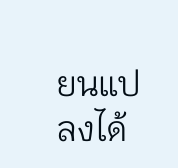ยนแปลงได้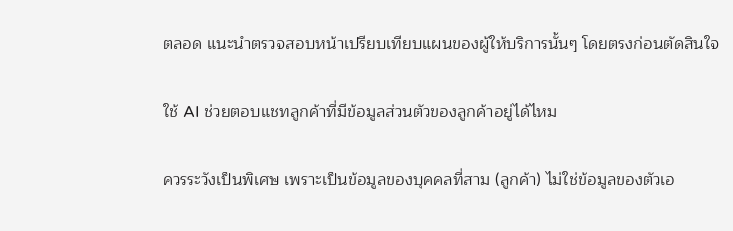ตลอด แนะนำตรวจสอบหน้าเปรียบเทียบแผนของผู้ให้บริการนั้นๆ โดยตรงก่อนตัดสินใจ

ใช้ AI ช่วยตอบแชทลูกค้าที่มีข้อมูลส่วนตัวของลูกค้าอยู่ได้ไหม

ควรระวังเป็นพิเศษ เพราะเป็นข้อมูลของบุคคลที่สาม (ลูกค้า) ไม่ใช่ข้อมูลของตัวเอ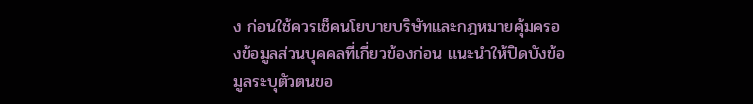ง ก่อนใช้ควรเช็คนโยบายบริษัทและกฎหมายคุ้มครองข้อมูลส่วนบุคคลที่เกี่ยวข้องก่อน แนะนำให้ปิดบังข้อมูลระบุตัวตนขอ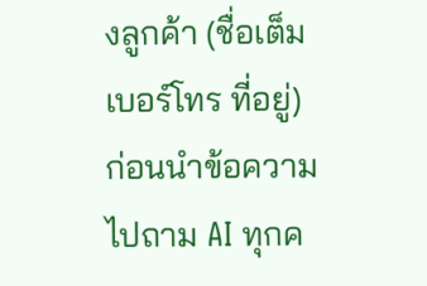งลูกค้า (ชื่อเต็ม เบอร์โทร ที่อยู่) ก่อนนำข้อความไปถาม AI ทุกค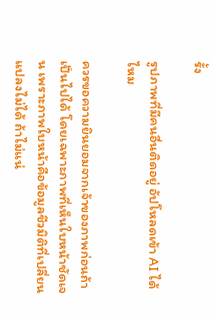รั้ง

รูปภาพที่มีคนอื่นติดอยู่ อัปโหลดเข้า AI ได้ไหม

ควรขอความยินยอมจากเจ้าของภาพก่อนถ้าเป็นไปได้ โดยเฉพาะภาพที่เห็นใบหน้าชัดเจน เพราะภาพใบหน้าคือข้อมูลชีวมิติที่เปลี่ยนแปลงไม่ได้ ถ้าไม่แน่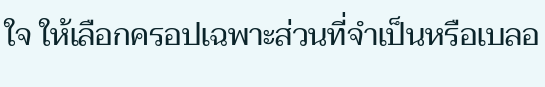ใจ ให้เลือกครอปเฉพาะส่วนที่จำเป็นหรือเบลอ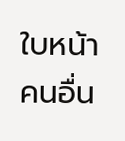ใบหน้าคนอื่น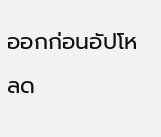ออกก่อนอัปโหลด